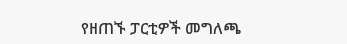የዘጠኙ ፓርቲዎች መግለጫ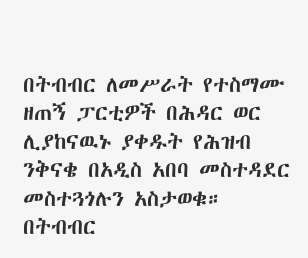በትብብር ለመሥራት የተስማሙ ዘጠኝ ፓርቲዎች በሕዳር ወር ሊያከናዉኑ ያቀዱት የሕዝብ ንቅናቄ በአዲስ አበባ መስተዳደር መስተጓጎሉን አስታወቁ።
በትብብር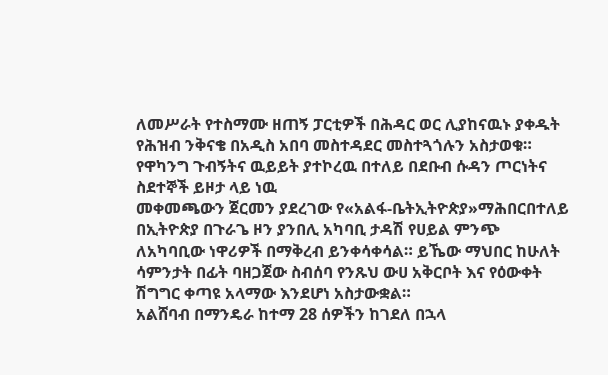ለመሥራት የተስማሙ ዘጠኝ ፓርቲዎች በሕዳር ወር ሊያከናዉኑ ያቀዱት የሕዝብ ንቅናቄ በአዲስ አበባ መስተዳደር መስተጓጎሉን አስታወቁ።
የዋካንግ ጉብኝትና ዉይይት ያተኮረዉ በተለይ በደቡብ ሱዳን ጦርነትና ስደተኞች ይዞታ ላይ ነዉ
መቀመጫውን ጀርመን ያደረገው የ«አልፋ-ቤትኢትዮጵያ»ማሕበርበተለይ በኢትዮጵያ በጉራጌ ዞን ያንበሊ አካባቢ ታዳሽ የሀይል ምንጭ ለአካባቢው ነዋሪዎች በማቅረብ ይንቀሳቀሳል። ይኼው ማህበር ከሁለት ሳምንታት በፊት ባዘጋጀው ስብሰባ የንጹህ ውሀ አቅርቦት እና የዕውቀት ሽግግር ቀጣዩ አላማው እንደሆነ አስታውቋል።
አልሸባብ በማንዴራ ከተማ 28 ሰዎችን ከገደለ በኋላ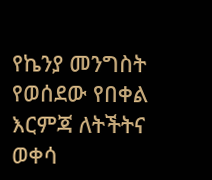የኬንያ መንግስት የወሰደው የበቀል እርምጃ ለትችትና ወቀሳ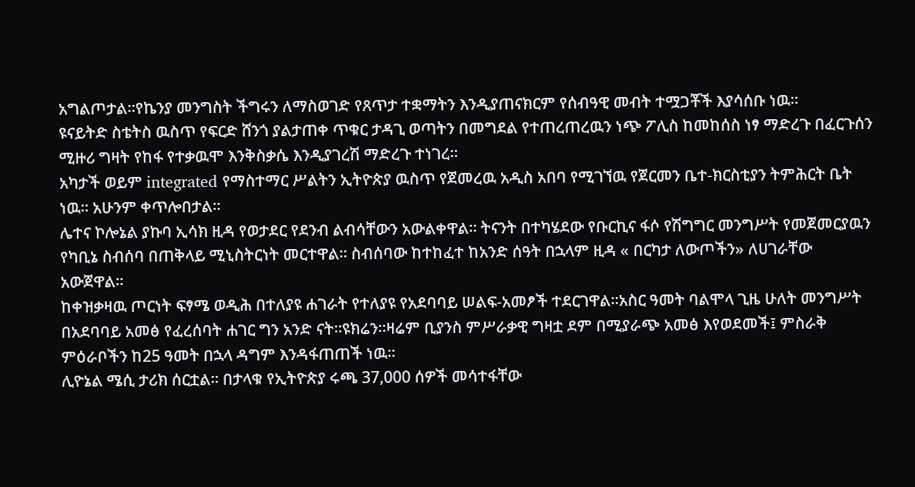አግልጦታል።የኬንያ መንግስት ችግሩን ለማስወገድ የጸጥታ ተቋማትን እንዲያጠናክርም የሰብዓዊ መብት ተሟጋቾች እያሳሰቡ ነዉ።
ዩናይትድ ስቴትስ ዉስጥ የፍርድ ሸንጎ ያልታጠቀ ጥቁር ታዳጊ ወጣትን በመግደል የተጠረጠረዉን ነጭ ፖሊስ ከመከሰስ ነፃ ማድረጉ በፈርጉሰን ሚዙሪ ግዛት የከፋ የተቃዉሞ እንቅስቃሴ እንዲያገረሽ ማድረጉ ተነገረ።
አካታች ወይም integrated የማስተማር ሥልትን ኢትዮጵያ ዉስጥ የጀመረዉ አዲስ አበባ የሚገኘዉ የጀርመን ቤተ-ክርስቲያን ትምሕርት ቤት ነዉ። አሁንም ቀጥሎበታል።
ሌተና ኮሎኔል ያኩባ ኢሳክ ዚዳ የወታደር የደንብ ልብሳቸውን አውልቀዋል። ትናንት በተካሄደው የቡርኪና ፋሶ የሽግግር መንግሥት የመጀመርያዉን የካቢኔ ስብሰባ በጠቅላይ ሚኒስትርነት መርተዋል። ስብሰባው ከተከፈተ ከአንድ ሰዓት በኋላም ዚዳ « በርካታ ለውጦችን» ለሀገራቸው አውጀዋል።
ከቀዝቃዛዉ ጦርነት ፍፃሜ ወዲሕ በተለያዩ ሐገራት የተለያዩ የአደባባይ ሠልፍ-አመፆች ተደርገዋል።አስር ዓመት ባልሞላ ጊዜ ሁለት መንግሥት በአደባባይ አመፅ የፈረሰባት ሐገር ግን አንድ ናት።ዩክሬን።ዛሬም ቢያንስ ምሥራቃዊ ግዛቷ ደም በሚያራጭ አመፅ እየወደመች፤ ምስራቅ ምዕራቦችን ከ25 ዓመት በኋላ ዳግም እንዳፋጠጠች ነዉ።
ሊዮኔል ሜሲ ታሪክ ሰርቷል። በታላቁ የኢትዮጵያ ሩጫ 37,000 ሰዎች መሳተፋቸው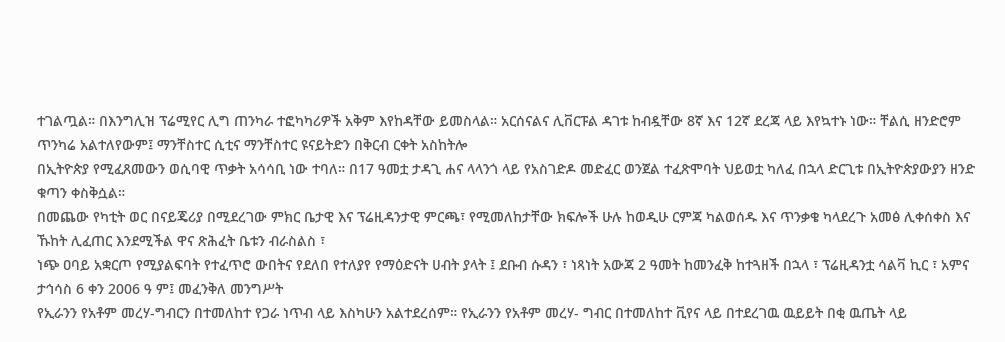ተገልጧል። በእንግሊዝ ፕሬሚየር ሊግ ጠንካራ ተፎካካሪዎች አቅም እየከዳቸው ይመስላል። አርሰናልና ሊቨርፑል ዳገቱ ከብዷቸው 8ኛ እና 12ኛ ደረጃ ላይ እየኳተኑ ነው። ቸልሲ ዘንድሮም ጥንካሬ አልተለየውም፤ ማንቸስተር ሲቲና ማንቸስተር ዩናይትድን በቅርብ ርቀት አስከትሎ
በኢትዮጵያ የሚፈጸመውን ወሲባዊ ጥቃት አሳሳቢ ነው ተባለ። በ17 ዓመቷ ታዳጊ ሐና ላላንጎ ላይ የአስገድዶ መድፈር ወንጀል ተፈጽሞባት ህይወቷ ካለፈ በኋላ ድርጊቱ በኢትዮጵያውያን ዘንድ ቁጣን ቀስቅሷል።
በመጨው የካቲት ወር በናይጄሪያ በሚደረገው ምክር ቤታዊ እና ፕሬዚዳንታዊ ምርጫ፣ የሚመለከታቸው ክፍሎች ሁሉ ከወዲሁ ርምጃ ካልወሰዱ እና ጥንቃቄ ካላደረጉ አመፅ ሊቀሰቀስ እና ኹከት ሊፈጠር እንደሚችል ዋና ጽሕፈት ቤቱን ብራስልስ ፣
ነጭ ዐባይ አቋርጦ የሚያልፍባት የተፈጥሮ ውበትና የደለበ የተለያየ የማዕድናት ሀብት ያላት ፤ ደቡብ ሱዳን ፣ ነጻነት አውጃ 2 ዓመት ከመንፈቅ ከተጓዘች በኋላ ፣ ፕሬዚዳንቷ ሳልቫ ኪር ፣ አምና ታኅሳስ 6 ቀን 2006 ዓ ም፤ መፈንቅለ መንግሥት
የኢራንን የአቶም መረሃ-ግብርን በተመለከተ የጋራ ነጥብ ላይ እስካሁን አልተደረሰም። የኢራንን የአቶም መረሃ- ግብር በተመለከተ ቪየና ላይ በተደረገዉ ዉይይት በቂ ዉጤት ላይ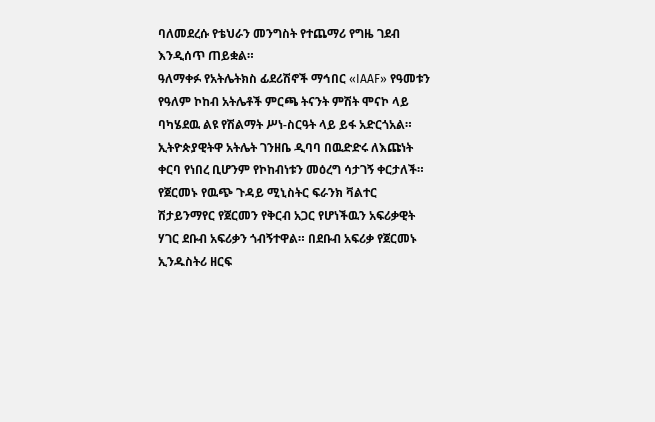ባለመደረሱ የቴህራን መንግስት የተጨማሪ የግዜ ገደብ እንዲሰጥ ጠይቋል።
ዓለማቀፉ የአትሌትክስ ፊደሪሽኖች ማኅበር «IAAF» የዓመቱን የዓለም ኮከብ አትሌቶች ምርጫ ትናንት ምሽት ሞናኮ ላይ ባካሄደዉ ልዩ የሽልማት ሥነ-ስርዓት ላይ ይፋ አድርጎአል። ኢትዮጵያዊትዋ አትሌት ገንዘቤ ዲባባ በዉድድሩ ለእጩነት ቀርባ የነበረ ቢሆንም የኮከብነቱን መዕረግ ሳታገኝ ቀርታለች።
የጀርመኑ የዉጭ ጉዳይ ሚኒስትር ፍራንክ ቫልተር ሽታይንማየር የጀርመን የቅርብ አጋር የሆነችዉን አፍሪቃዊት ሃገር ደቡብ አፍሪቃን ጎብኝተዋል። በደቡብ አፍሪቃ የጀርመኑ ኢንዱስትሪ ዘርፍ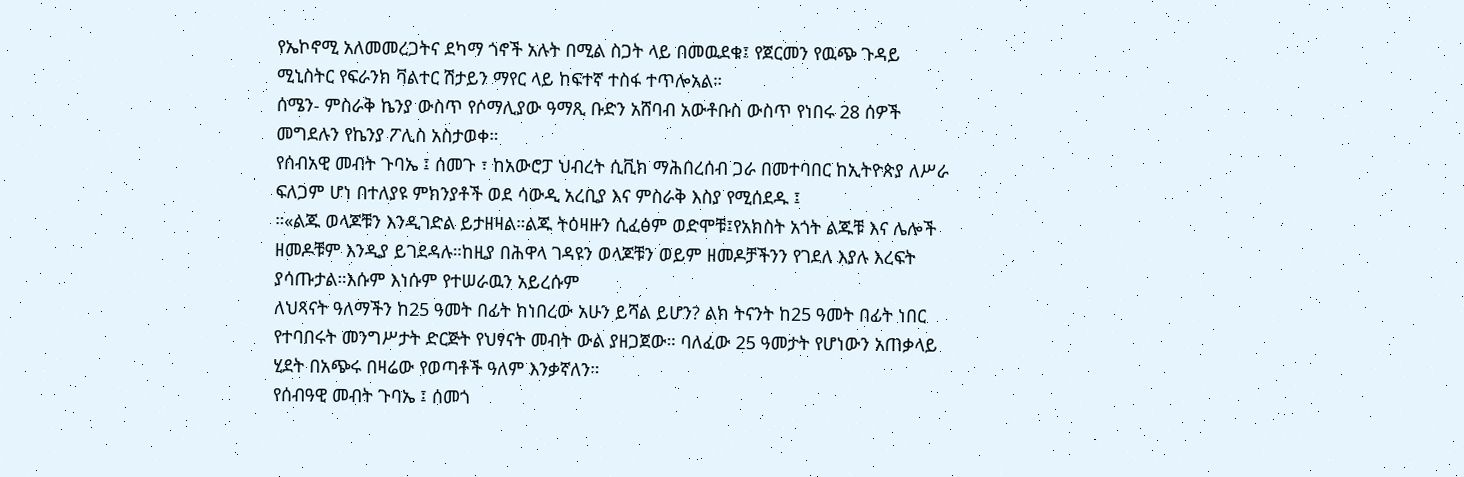የኤኮኖሚ አለመመረጋትና ደካማ ጎኖች አሉት በሚል ስጋት ላይ በመዉደቁ፤ የጀርመን የዉጭ ጉዳይ ሚኒስትር የፍራንክ ቫልተር ሽታይን ማየር ላይ ከፍተኛ ተስፋ ተጥሎአል።
ሰሜን- ምስራቅ ኬንያ ውስጥ የሶማሊያው ዓማጺ ቡድን አሸባብ አውቶቡስ ውስጥ የነበሩ 28 ሰዎች መግደሉን የኬንያ ፖሊስ አስታወቀ።
የሰብአዊ መብት ጉባኤ ፤ ሰመጉ ፣ ከአውሮፓ ህብረት ሲቪክ ማሕበረሰብ ጋራ በመተባበር ከኢትዮጵያ ለሥራ ፍለጋም ሆነ በተለያዩ ምክንያቶች ወደ ሳውዲ አረቢያ እና ምስራቅ እስያ የሚሰደዱ ፤
።«ልጁ ወላጆቹን እንዲገድል ይታዘዛል።ልጁ ትዕዛዙን ሲፈፅም ወድሞቹ፤የአክስት አጎት ልጁቹ እና ሌሎች ዘመዶቹም እንዲያ ይገደዳሉ።ከዚያ በሕዋላ ገዳዩን ወላጆቹን ወይም ዘመዶቻችንን የገደለ እያሉ እረፍት ያሳጡታል።እሱም እነሱም የተሠራዉን አይረሱም
ለህጻናት ዓለማችን ከ25 ዓመት በፊት ከነበረው አሁን ይሻል ይሆን? ልክ ትናንት ከ25 ዓመት በፊት ነበር የተባበሩት መንግሥታት ድርጅት የህፃናት መብት ውል ያዘጋጀው። ባለፈው 25 ዓመታት የሆነውን አጠቃላይ ሂደት በአጭሩ በዛሬው የወጣቶች ዓለም እንቃኛለን።
የሰብዓዊ መብት ጉባኤ ፤ ሰመጎ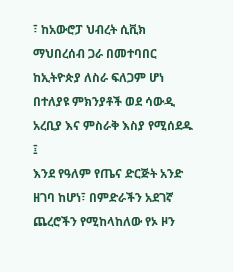፣ ከአውሮፓ ህብረት ሲቪክ ማህበረሰብ ጋራ በመተባበር ከኢትዮጵያ ለስራ ፍለጋም ሆነ በተለያዩ ምክንያቶች ወደ ሳውዲ አረቢያ እና ምስራቅ እስያ የሚሰደዱ ፤
እንደ የዓለም የጤና ድርጅት አንድ ዘገባ ከሆነ፣ በምድራችን አደገኛ ጨረሮችን የሚከላከለው የኦ ዞን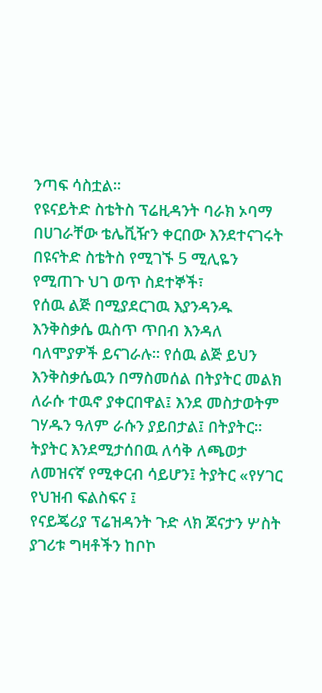ንጣፍ ሳስቷል።
የዩናይትድ ስቴትስ ፕሬዚዳንት ባራክ ኦባማ በሀገራቸው ቴሌቪዥን ቀርበው እንደተናገሩት በዩናትድ ስቴትስ የሚገኙ 5 ሚሊዬን የሚጠጉ ህገ ወጥ ስደተኞች፣
የሰዉ ልጅ በሚያደርገዉ እያንዳንዱ እንቅስቃሴ ዉስጥ ጥበብ እንዳለ ባለሞያዎች ይናገራሉ። የሰዉ ልጅ ይህን እንቅስቃሴዉን በማስመሰል በትያትር መልክ ለራሱ ተዉኖ ያቀርበዋል፤ እንደ መስታወትም ገሃዱን ዓለም ራሱን ያይበታል፤ በትያትር። ትያትር እንደሚታሰበዉ ለሳቅ ለጫወታ ለመዝናኛ የሚቀርብ ሳይሆን፤ ትያትር «የሃገር የህዝብ ፍልስፍና ፤
የናይጄሪያ ፕሬዝዳንት ጉድ ላክ ጆናታን ሦስት ያገሪቱ ግዛቶችን ከቦኮ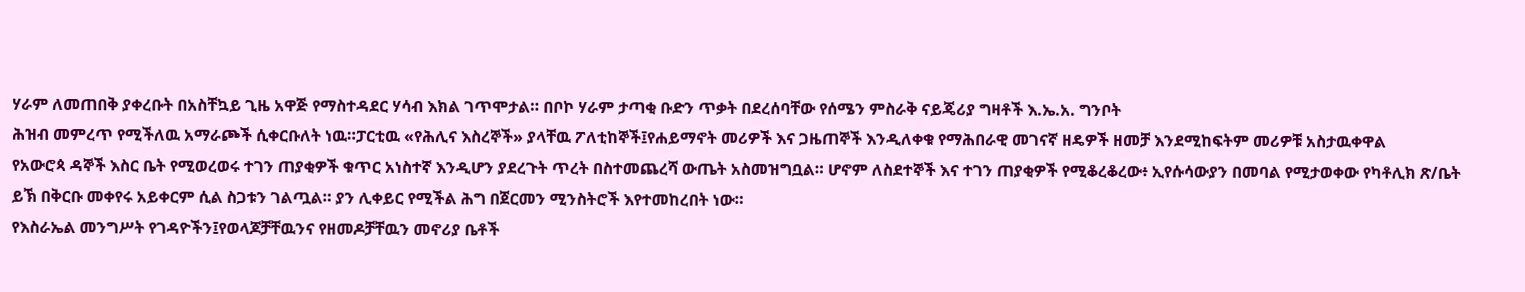ሃራም ለመጠበቅ ያቀረቡት በአስቸኳይ ጊዜ አዋጅ የማስተዳደር ሃሳብ እክል ገጥሞታል። በቦኮ ሃራም ታጣቂ ቡድን ጥቃት በደረሰባቸው የሰሜን ምስራቅ ናይጄሪያ ግዛቶች እ.ኤ.አ. ግንቦት
ሕዝብ መምረጥ የሚችለዉ አማራጮች ሲቀርቡለት ነዉ።ፓርቲዉ «የሕሊና እስረኞች» ያላቸዉ ፖለቲከኞች፤የሐይማኖት መሪዎች እና ጋዜጠኞች እንዲለቀቁ የማሕበራዊ መገናኛ ዘዴዎች ዘመቻ እንደሚከፍትም መሪዎቹ አስታዉቀዋል
የአውሮጳ ዳኞች እስር ቤት የሚወረወሩ ተገን ጠያቂዎች ቁጥር አነስተኛ እንዲሆን ያደረጉት ጥረት በስተመጨረሻ ውጤት አስመዝግቧል። ሆኖም ለስደተኞች እና ተገን ጠያቂዎች የሚቆረቆረው፥ ኢየሱሳውያን በመባል የሚታወቀው የካቶሊክ ጽ/ቤት ይኽ በቅርቡ መቀየሩ አይቀርም ሲል ስጋቱን ገልጧል። ያን ሊቀይር የሚችል ሕግ በጀርመን ሚንስትሮች እየተመከረበት ነው።
የእስራኤል መንግሥት የገዳዮችን፤የወላጆቻቸዉንና የዘመዶቻቸዉን መኖሪያ ቤቶች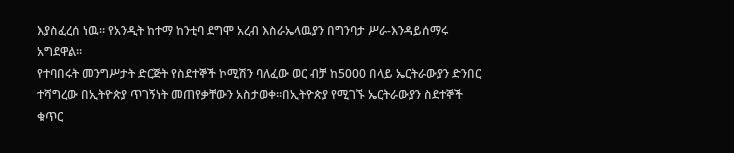እያስፈረሰ ነዉ። የአንዲት ከተማ ከንቲባ ደግሞ አረብ እስራኤላዉያን በግንባታ ሥራ-እንዳይሰማሩ አግደዋል።
የተባበሩት መንግሥታት ድርጅት የስደተኞች ኮሚሽን ባለፈው ወር ብቻ ከ5000 በላይ ኤርትራውያን ድንበር ተሻግረው በኢትዮጵያ ጥገኝነት መጠየቃቸውን አስታወቀ።በኢትዮጵያ የሚገኙ ኤርትራውያን ስደተኞች ቁጥር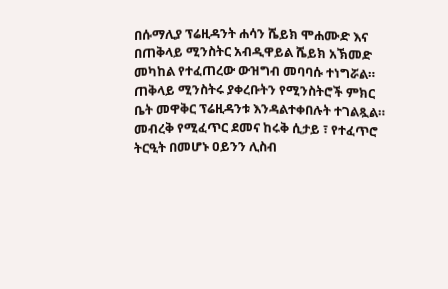በሱማሊያ ፕሬዚዳንት ሐሳን ሼይክ ሞሐሙድ እና በጠቅላይ ሚንስትር አብዲዋይል ሼይክ አኽመድ መካከል የተፈጠረው ውዝግብ መባባሱ ተነግሯል። ጠቅላይ ሚንስትሩ ያቀረቡትን የሚንስትሮች ምክር ቤት መዋቅር ፕሬዚዳንቱ እንዳልተቀበሉት ተገልጿል።
መብረቅ የሚፈጥር ደመና ከሩቅ ሲታይ ፣ የተፈጥሮ ትርዒት በመሆኑ ዐይንን ሊስብ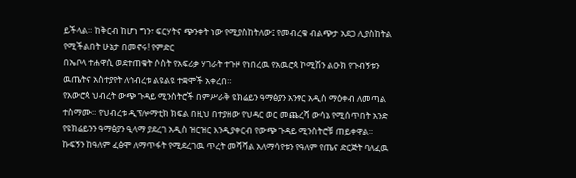ይችላል። ከቅርብ ከሆነ ግን፣ ፍርሃትና ጭንቀት ነው የሚያስከትለው፤ የመብረቁ ብልጭታ አደጋ ሊያስከትል የሚችልበት ሁኔታ በመኖሩ! የምድር
በኤቦላ ተሐዋሲ ወደተጠቁት ሶስት የአፍሪቃ ሃገራት ተጉዞ የነበረዉ የአዉሮጳ ኮሚሽን ልዑክ የጉብኝቱን ዉጤትና አስተያየት ለኅብረቱ ልዩልዩ ተቋሞች አቀረበ።
የአውሮጳ ህብረት ውጭ ጉዳይ ሚንስትሮች በምሥራቅ ዩክሬይን ዓማፅያን አንፃር አዲስ ማዕቀብ ለመጣል ተስማሙ። የህብረቱ ዲፕሎማቲክ ክፍል በዚህ በተያዘው የህዳር ወር መጨረሻ ውሳኔ የሚሰጥበት አንድ የዩክሬይንን ዓማፅያን ዒላማ ያደረገ አዲስ ዝርዝር እንዲያቀርብ የውጭ ጉዳይ ሚንስትሮቹ ጠይቀዋል።
ኩፍኝን ከዓለም ፈፅሞ ለማጥፋት የሚደረገዉ ጥረት መሻሻል አለማሳየቱን የዓለም የጤና ድርጅት ባለፈዉ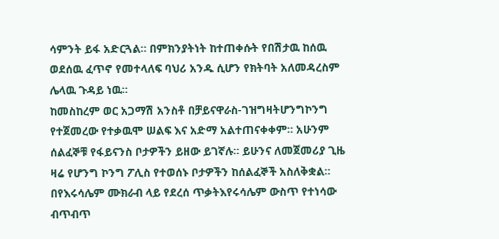ሳምንት ይፋ አድርጓል። በምክንያትነት ከተጠቀሱት የበሽታዉ ከሰዉ ወደሰዉ ፈጥኖ የመተላለፍ ባህሪ አንዱ ሲሆን የክትባት አለመዳረስም ሌላዉ ጉዳይ ነዉ።
ከመስከረም ወር አጋማሽ አንስቶ በቻይናዋራስ-ገዝግዛትሆንግኮንግ የተጀመረው የተቃዉሞ ሠልፍ እና አድማ አልተጠናቀቀም። አሁንም ሰልፈኞቹ የፋይናንስ ቦታዎችን ይዘው ይገኛሉ። ይሁንና ለመጀመሪያ ጊዜ ዛሬ የሆንግ ኮንግ ፖሊስ የተወሰኑ ቦታዎችን ከሰልፈኞች አስለቅቋል።
በየእሩሳሌም ሙክራብ ላይ የደረሰ ጥቃትእየሩሳሌም ውስጥ የተነሳው ብጥብጥ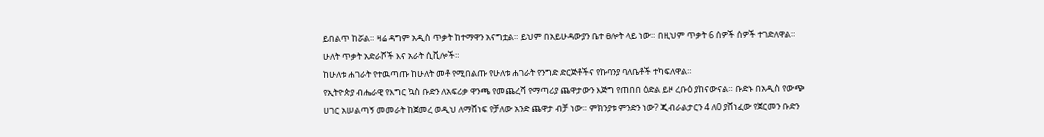ይበልጥ ከሯል። ዛሬ ዳግም አዲስ ጥቃት ከተማዋን አናግቷል። ይህም በአይሁዳውያን ቤተ ፀሎት ላይ ነው። በዚህም ጥቃት 6 ሰዎች ሰዎች ተገድለዋል። ሁለት ጥቃት አድራሾች እና አራት ሲቪሎች።
ከሁለቱ ሐገራት የተዉጣጡ ከሁለት መቶ የሚበልጡ የሁለቱ ሐገራት የንግድ ድርጅቶችና የኩባንያ ባለቤቶች ተካፍለዋል።
የኢትዮጵያ ብሔራዊ የእግር ኳስ ቡድን ለአፍሪቃ ዋንጫ የመጨረሻ የማጣሪያ ጨዋታውን እጅግ የጠበበ ዕድል ይዞ ረቡዕ ያከናውናል። ቡድኑ በአዲስ የውጭ ሀገር አሠልጣኝ መመራት ከጀመረ ወዲህ ለማሸነፍ የቻለው አንድ ጨዋታ ብቻ ነው። ምክንያቱ ምንድን ነው? ጂብራልታርን 4 ለ0 ያሸነፈው የጀርመን ቡድን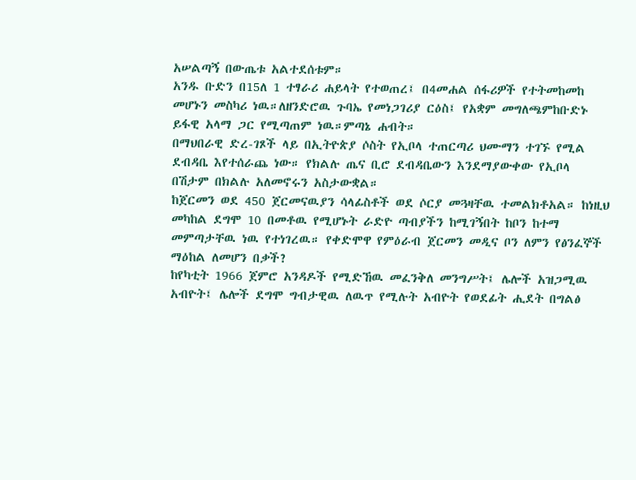አሠልጣኝ በውጤቱ አልተደሰቱም።
አንዱ ቡድን በ15ለ 1 ተፃራሪ ሐይላት የተወጠረ፤ በ4መሐል ሰፋሪዎች የተትመከመከ መሆኑን መስካሪ ነዉ።ለዘንድሮዉ ጉባኤ የመነጋገሪያ ርዕስ፤ የአቋም መግለጫምከቡድኑ ይፋዊ አላማ ጋር የሚጣጠም ነዉ።ምጣኔ ሐብት።
በማህበራዊ ድረ-ገጾች ላይ በኢትዮጵያ ሶስት የኢቦላ ተጠርጣሪ ህሙማን ተገኙ የሚል ደብዳቤ እየተሰራጨ ነው። የክልሉ ጤና ቢሮ ደብዳቤውን እንደማያውቀው የኢቦላ በሽታም በክልሉ አለመኖሩን አስታውቋል።
ከጀርመን ወደ 450 ጀርመናዉያን ሳላፊስቶች ወደ ሶርያ መጓዛቸዉ ተመልክቶአል። ከነዚህ መካከል ደግሞ 10 በመቶዉ የሚሆኑት ራድዮ ጣብያችን ከሚገኝበት ከቦን ከተማ መምጣታቸዉ ነዉ የተነገረዉ። የቀድሞዋ የምዕራብ ጀርመን መዲና ቦን ለምን የፅንፈኞች ማዕከል ለመሆን በቃች?
ከየካቲት 1966 ጀምሮ አንዳዶች የሚድኸዉ መፈንቅለ መንግሥት፤ ሌሎች አዝጋሚዉ አብዮት፤ ሌሎች ደግሞ ግብታዊዉ ለዉጥ የሚሉት አብዮት የወደፊት ሒደት በግልፅ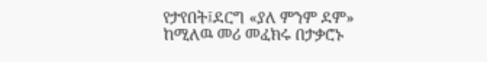የታየበት፤ደርግ «ያለ ምንም ደም» ከሚለዉ መሪ መፈክሩ በታቃሮኑ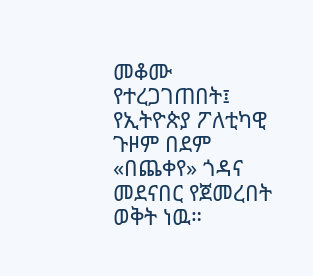መቆሙ የተረጋገጠበት፤ የኢትዮጵያ ፖለቲካዊ ጉዞም በደም «በጨቀየ» ጎዳና መደናበር የጀመረበት ወቅት ነዉ።